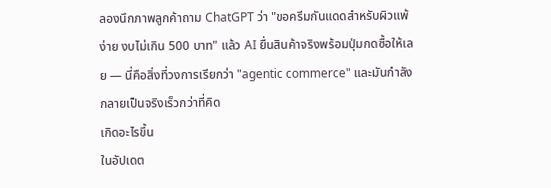ลองนึกภาพลูกค้าถาม ChatGPT ว่า "ขอครีมกันแดดสำหรับผิวแพ้ง่าย งบไม่เกิน 500 บาท" แล้ว AI ยื่นสินค้าจริงพร้อมปุ่มกดซื้อให้เลย — นี่คือสิ่งที่วงการเรียกว่า "agentic commerce" และมันกำลังกลายเป็นจริงเร็วกว่าที่คิด
เกิดอะไรขึ้น
ในอัปเดต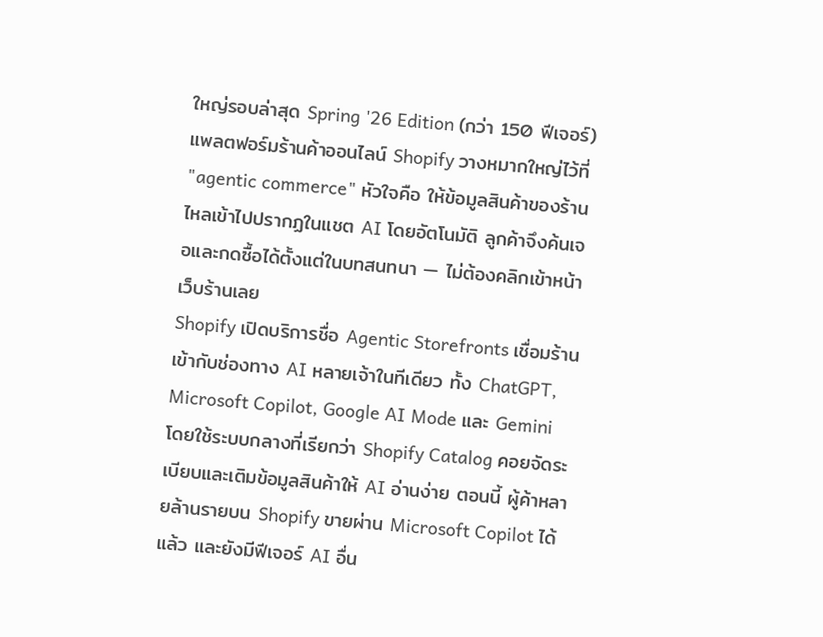ใหญ่รอบล่าสุด Spring '26 Edition (กว่า 150 ฟีเจอร์) แพลตฟอร์มร้านค้าออนไลน์ Shopify วางหมากใหญ่ไว้ที่ "agentic commerce" หัวใจคือ ให้ข้อมูลสินค้าของร้านไหลเข้าไปปรากฏในแชต AI โดยอัตโนมัติ ลูกค้าจึงค้นเจอและกดซื้อได้ตั้งแต่ในบทสนทนา — ไม่ต้องคลิกเข้าหน้าเว็บร้านเลย
Shopify เปิดบริการชื่อ Agentic Storefronts เชื่อมร้านเข้ากับช่องทาง AI หลายเจ้าในทีเดียว ทั้ง ChatGPT, Microsoft Copilot, Google AI Mode และ Gemini โดยใช้ระบบกลางที่เรียกว่า Shopify Catalog คอยจัดระเบียบและเติมข้อมูลสินค้าให้ AI อ่านง่าย ตอนนี้ ผู้ค้าหลายล้านรายบน Shopify ขายผ่าน Microsoft Copilot ได้แล้ว และยังมีฟีเจอร์ AI อื่น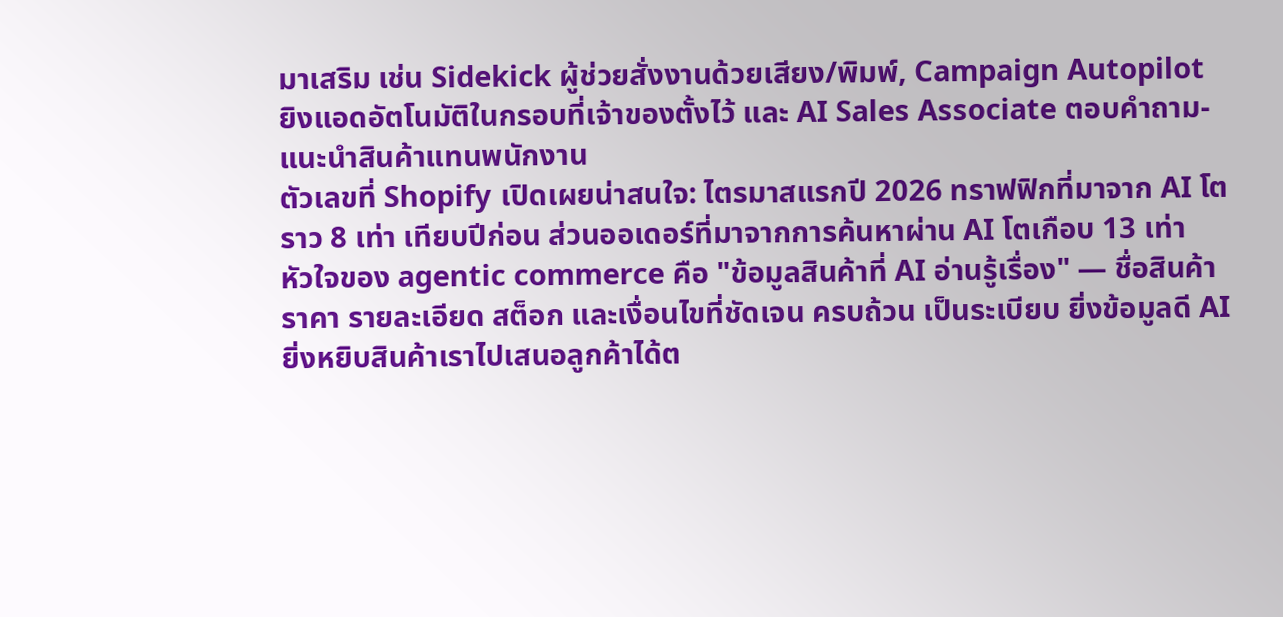มาเสริม เช่น Sidekick ผู้ช่วยสั่งงานด้วยเสียง/พิมพ์, Campaign Autopilot ยิงแอดอัตโนมัติในกรอบที่เจ้าของตั้งไว้ และ AI Sales Associate ตอบคำถาม-แนะนำสินค้าแทนพนักงาน
ตัวเลขที่ Shopify เปิดเผยน่าสนใจ: ไตรมาสแรกปี 2026 ทราฟฟิกที่มาจาก AI โตราว 8 เท่า เทียบปีก่อน ส่วนออเดอร์ที่มาจากการค้นหาผ่าน AI โตเกือบ 13 เท่า
หัวใจของ agentic commerce คือ "ข้อมูลสินค้าที่ AI อ่านรู้เรื่อง" — ชื่อสินค้า ราคา รายละเอียด สต็อก และเงื่อนไขที่ชัดเจน ครบถ้วน เป็นระเบียบ ยิ่งข้อมูลดี AI ยิ่งหยิบสินค้าเราไปเสนอลูกค้าได้ต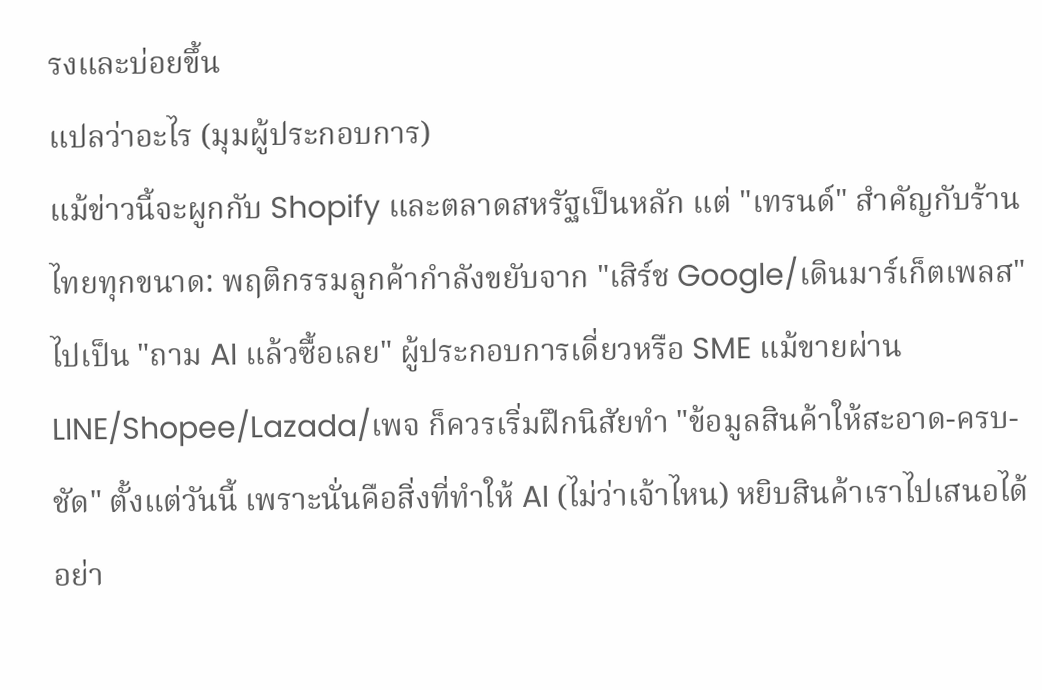รงและบ่อยขึ้น
แปลว่าอะไร (มุมผู้ประกอบการ)
แม้ข่าวนี้จะผูกกับ Shopify และตลาดสหรัฐเป็นหลัก แต่ "เทรนด์" สำคัญกับร้านไทยทุกขนาด: พฤติกรรมลูกค้ากำลังขยับจาก "เสิร์ช Google/เดินมาร์เก็ตเพลส" ไปเป็น "ถาม AI แล้วซื้อเลย" ผู้ประกอบการเดี่ยวหรือ SME แม้ขายผ่าน LINE/Shopee/Lazada/เพจ ก็ควรเริ่มฝึกนิสัยทำ "ข้อมูลสินค้าให้สะอาด-ครบ-ชัด" ตั้งแต่วันนี้ เพราะนั่นคือสิ่งที่ทำให้ AI (ไม่ว่าเจ้าไหน) หยิบสินค้าเราไปเสนอได้
อย่า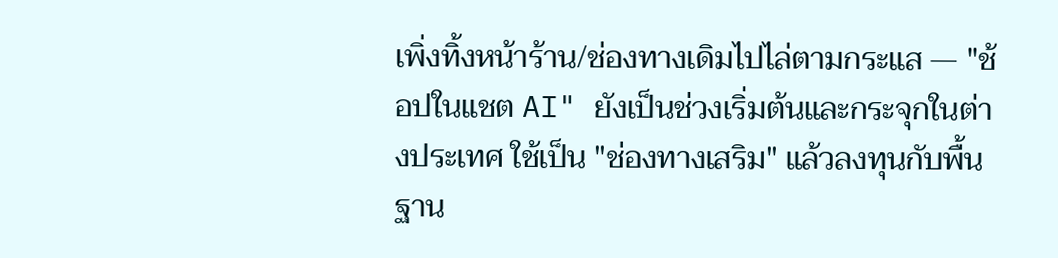เพิ่งทิ้งหน้าร้าน/ช่องทางเดิมไปไล่ตามกระแส — "ช้อปในแชต AI" ยังเป็นช่วงเริ่มต้นและกระจุกในต่างประเทศ ใช้เป็น "ช่องทางเสริม" แล้วลงทุนกับพื้นฐาน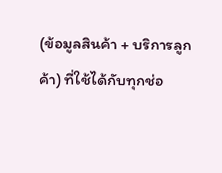(ข้อมูลสินค้า + บริการลูกค้า) ที่ใช้ได้กับทุกช่อ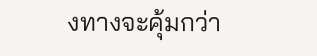งทางจะคุ้มกว่า